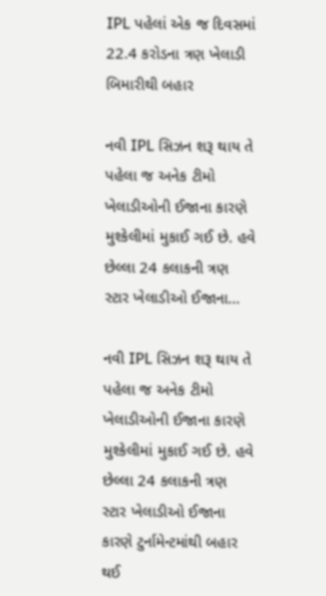IPL પહેલાં એક જ દિવસમાં 22.4 કરોડના ત્રણ ખેલાડી બિમારીથી બહાર

નવી IPL સિઝન શરૂ થાય તે પહેલા જ અનેક ટીમો ખેલાડીઓની ઈજાના કારણે મુશ્કેલીમાં મુકાઈ ગઈ છે. હવે છેલ્લા 24 કલાકની ત્રણ સ્ટાર ખેલાડીઓ ઈજાના…

નવી IPL સિઝન શરૂ થાય તે પહેલા જ અનેક ટીમો ખેલાડીઓની ઈજાના કારણે મુશ્કેલીમાં મુકાઈ ગઈ છે. હવે છેલ્લા 24 કલાકની ત્રણ સ્ટાર ખેલાડીઓ ઈજાના કારણે ટુર્નામેન્ટમાંથી બહાર થઈ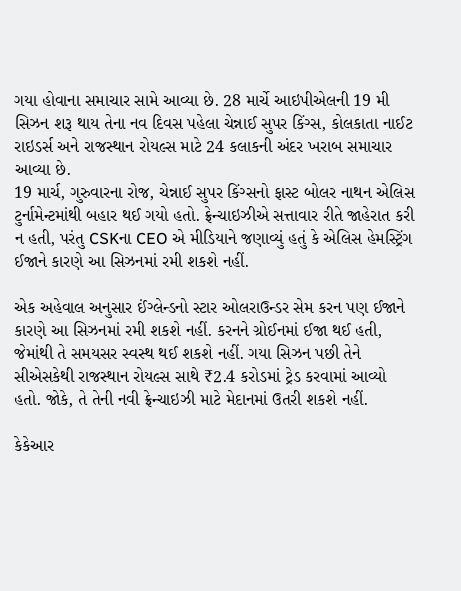ગયા હોવાના સમાચાર સામે આવ્યા છે. 28 માર્ચે આઇપીએલની 19 મી સિઝન શરૂ થાય તેના નવ દિવસ પહેલા ચેન્નાઈ સુપર કિંગ્સ, કોલકાતા નાઈટ રાઇડર્સ અને રાજસ્થાન રોયલ્સ માટે 24 કલાકની અંદર ખરાબ સમાચાર આવ્યા છે.
19 માર્ચ, ગુરુવારના રોજ, ચેન્નાઈ સુપર કિંગ્સનો ફાસ્ટ બોલર નાથન એલિસ ટુર્નામેન્ટમાંથી બહાર થઈ ગયો હતો. ફ્રેન્ચાઇઝીએ સત્તાવાર રીતે જાહેરાત કરી ન હતી, પરંતુ CSKના CEO એ મીડિયાને જણાવ્યું હતું કે એલિસ હેમસ્ટ્રિંગ ઈજાને કારણે આ સિઝનમાં રમી શકશે નહીં.

એક અહેવાલ અનુસાર ઈંગ્લેન્ડનો સ્ટાર ઓલરાઉન્ડર સેમ કરન પણ ઈજાને કારણે આ સિઝનમાં રમી શકશે નહીં. કરનને ગ્રોઈનમાં ઈજા થઈ હતી, જેમાંથી તે સમયસર સ્વસ્થ થઈ શકશે નહીં. ગયા સિઝન પછી તેને સીએસકેથી રાજસ્થાન રોયલ્સ સાથે ₹2.4 કરોડમાં ટ્રેડ કરવામાં આવ્યો હતો. જોકે, તે તેની નવી ફ્રેન્ચાઇઝી માટે મેદાનમાં ઉતરી શકશે નહીં.

કેકેઆર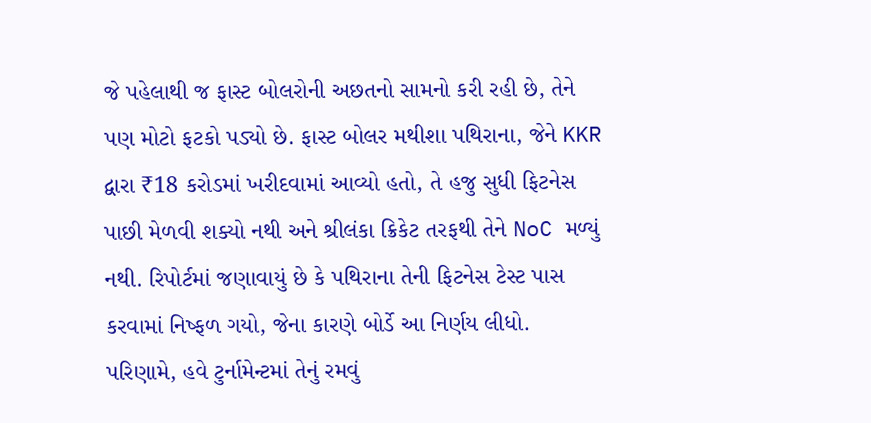જે પહેલાથી જ ફાસ્ટ બોલરોની અછતનો સામનો કરી રહી છે, તેને પણ મોટો ફટકો પડ્યો છે. ફાસ્ટ બોલર મથીશા પથિરાના, જેને KKR દ્વારા ₹18 કરોડમાં ખરીદવામાં આવ્યો હતો, તે હજુ સુધી ફિટનેસ પાછી મેળવી શક્યો નથી અને શ્રીલંકા ક્રિકેટ તરફથી તેને NoC મળ્યું નથી. રિપોર્ટમાં જણાવાયું છે કે પથિરાના તેની ફિટનેસ ટેસ્ટ પાસ કરવામાં નિષ્ફળ ગયો, જેના કારણે બોર્ડે આ નિર્ણય લીધો. પરિણામે, હવે ટુર્નામેન્ટમાં તેનું રમવું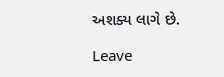અશક્ય લાગે છે.

Leave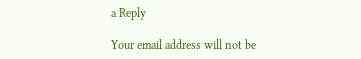a Reply

Your email address will not be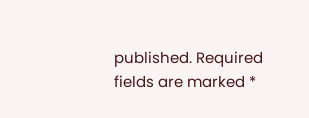published. Required fields are marked *